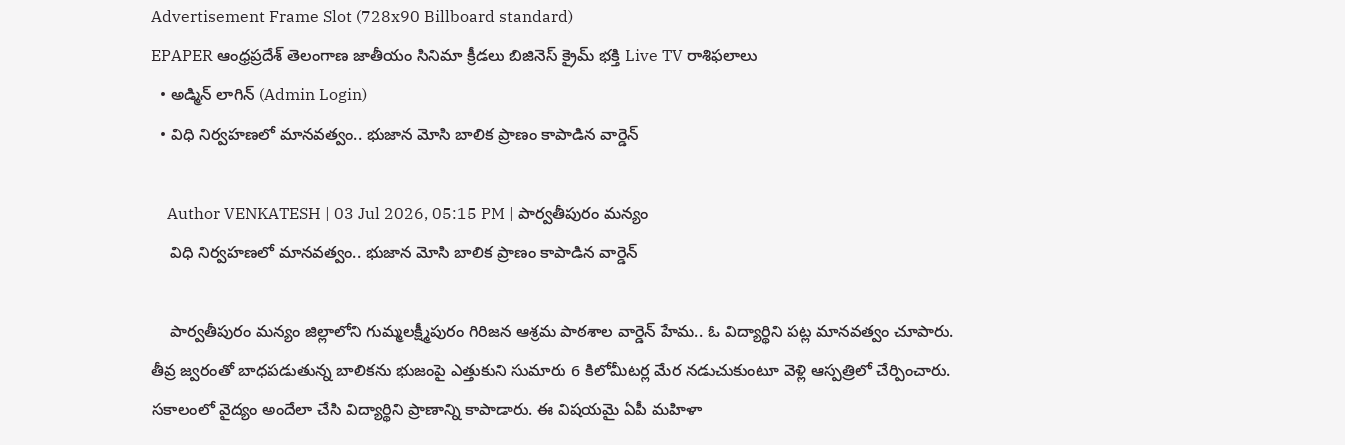Advertisement Frame Slot (728x90 Billboard standard)
EPAPER ఆంధ్రప్రదేశ్ తెలంగాణ జాతీయం సినిమా క్రీడలు బిజినెస్ క్రైమ్ భక్తి Live TV రాశిఫలాలు
  • అడ్మిన్ లాగిన్ (Admin Login)
  • విధి నిర్వహణలో మానవత్వం.. భుజాన మోసి బాలిక ప్రాణం కాపాడిన వార్డెన్

    Author VENKATESH | 03 Jul 2026, 05:15 PM | పార్వతీపురం మన్యం
    విధి నిర్వహణలో మానవత్వం.. భుజాన మోసి బాలిక ప్రాణం కాపాడిన వార్డెన్

    పార్వతీపురం మన్యం జిల్లాలోని గుమ్మలక్ష్మీపురం గిరిజన ఆశ్రమ పాఠశాల వార్డెన్‌ హేమ.. ఓ విద్యార్థిని పట్ల మానవత్వం చూపారు. తీవ్ర జ్వరంతో బాధపడుతున్న బాలికను భుజంపై ఎత్తుకుని సుమారు 6 కిలోమీటర్ల మేర నడుచుకుంటూ వెళ్లి ఆస్పత్రిలో చేర్పించారు. సకాలంలో వైద్యం అందేలా చేసి విద్యార్థిని ప్రాణాన్ని కాపాడారు. ఈ విషయమై ఏపీ మహిళా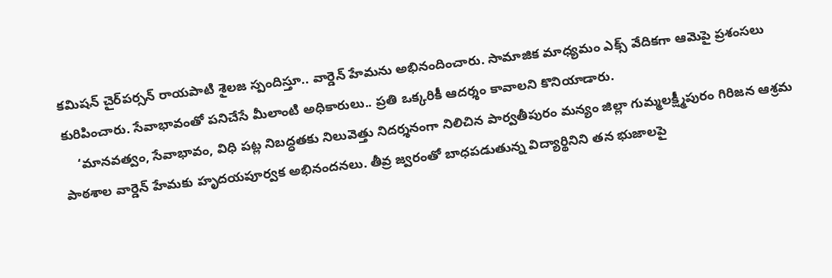కమిషన్ చైర్‌పర్సన్ రాయపాటి శైలజ స్పందిస్తూ.. వార్డెన్‌ హేమను అభినందించారు. సామాజిక మాధ్యమం ఎక్స్ వేదికగా ఆమెపై ప్రశంసలు కురిపించారు. సేవాభావంతో పనిచేసే మీలాంటి అధికారులు.. ప్రతి ఒక్కరికీ ఆదర్శం కావాలని కొనియాడారు.
    ‘మానవత్వం, సేవాభావం, విధి పట్ల నిబద్ధతకు నిలువెత్తు నిదర్శనంగా నిలిచిన పార్వతీపురం మన్యం జిల్లా గుమ్మలక్ష్మీపురం గిరిజన ఆశ్రమ పాఠశాల వార్డెన్ హేమకు హృదయపూర్వక అభినందనలు. తీవ్ర జ్వరంతో బాధపడుతున్న విద్యార్థినిని తన భుజాలపై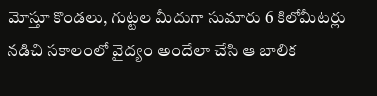మోస్తూ కొండలు, గుట్టల మీదుగా సుమారు 6 కిలోమీటర్లు నడిచి సకాలంలో వైద్యం అందేలా చేసి ఆ బాలిక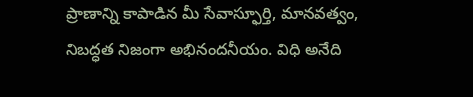ప్రాణాన్ని కాపాడిన మీ సేవాస్ఫూర్తి, మానవత్వం, నిబద్ధత నిజంగా అభినందనీయం. విధి అనేది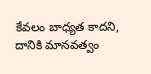కేవలం బాధ్యత కాదని, దానికి మానవత్వం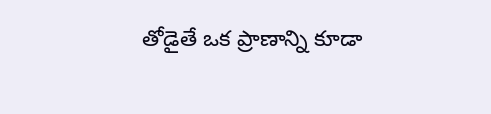తోడైతే ఒక ప్రాణాన్ని కూడా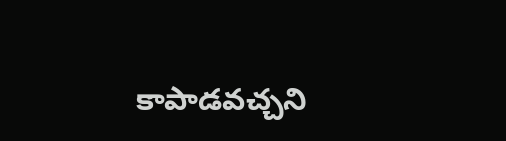కాపాడవచ్చని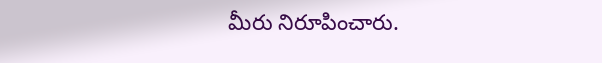మీరు నిరూపించారు.